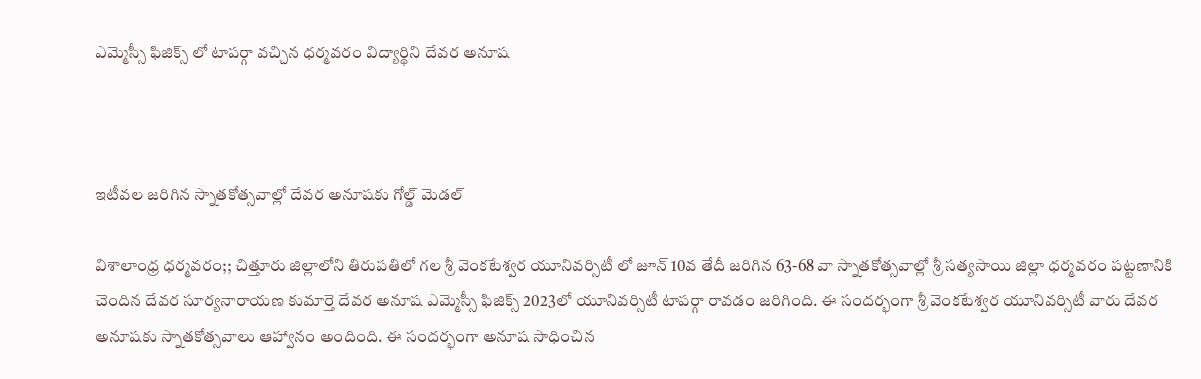ఎమ్మెస్సీ ఫిజిక్స్ లో టాపర్గా వచ్చిన ధర్మవరం విద్యార్థిని దేవర అనూష



ఇటీవల జరిగిన స్నాతకోత్సవాల్లో దేవర అనూషకు గోల్డ్ మెడల్

విశాలాంధ్ర ధర్మవరం;; చిత్తూరు జిల్లాలోని తిరుపతిలో గల శ్రీ వెంకటేశ్వర యూనివర్సిటీ లో జూన్ 10వ తేదీ జరిగిన 63-68 వా స్నాతకోత్సవాల్లో శ్రీ సత్యసాయి జిల్లా ధర్మవరం పట్టణానికి చెందిన దేవర సూర్యనారాయణ కుమార్తె దేవర అనూష ఎమ్మెస్సీ ఫిజిక్స్ 2023లో యూనివర్సిటీ టాపర్గా రావడం జరిగింది. ఈ సందర్భంగా శ్రీ వెంకటేశ్వర యూనివర్సిటీ వారు దేవర అనూషకు స్నాతకోత్సవాలు ఆహ్వానం అందింది. ఈ సందర్భంగా అనూష సాధించిన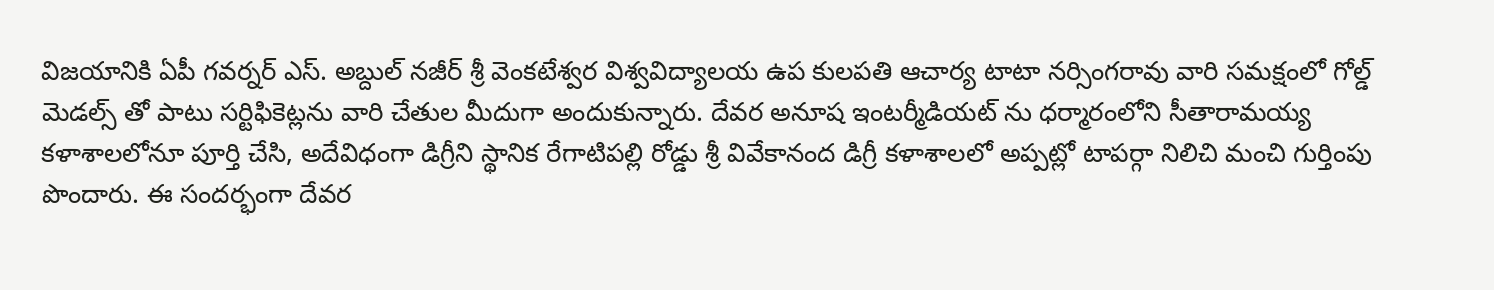విజయానికి ఏపీ గవర్నర్ ఎస్. అబ్దుల్ నజీర్ శ్రీ వెంకటేశ్వర విశ్వవిద్యాలయ ఉప కులపతి ఆచార్య టాటా నర్సింగరావు వారి సమక్షంలో గోల్డ్ మెడల్స్ తో పాటు సర్టిఫికెట్లను వారి చేతుల మీదుగా అందుకున్నారు. దేవర అనూష ఇంటర్మీడియట్ ను ధర్మారంలోని సీతారామయ్య కళాశాలలోనూ పూర్తి చేసి, అదేవిధంగా డిగ్రీని స్థానిక రేగాటిపల్లి రోడ్డు శ్రీ వివేకానంద డిగ్రీ కళాశాలలో అప్పట్లో టాపర్గా నిలిచి మంచి గుర్తింపు పొందారు. ఈ సందర్భంగా దేవర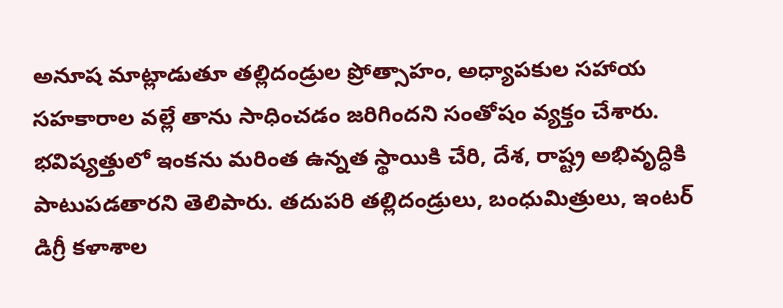అనూష మాట్లాడుతూ తల్లిదండ్రుల ప్రోత్సాహం, అధ్యాపకుల సహాయ సహకారాల వల్లే తాను సాధించడం జరిగిందని సంతోషం వ్యక్తం చేశారు. భవిష్యత్తులో ఇంకను మరింత ఉన్నత స్థాయికి చేరి, దేశ, రాష్ట్ర అభివృద్ధికి పాటుపడతారని తెలిపారు. తదుపరి తల్లిదండ్రులు, బంధుమిత్రులు, ఇంటర్ డిగ్రీ కళాశాల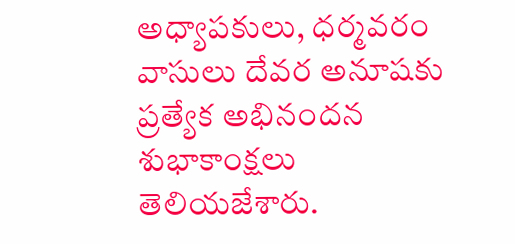అధ్యాపకులు, ధర్మవరం వాసులు దేవర అనూషకు ప్రత్యేక అభినందన శుభాకాంక్షలు తెలియజేశారు.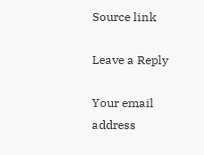Source link

Leave a Reply

Your email address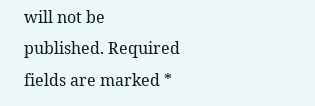will not be published. Required fields are marked *